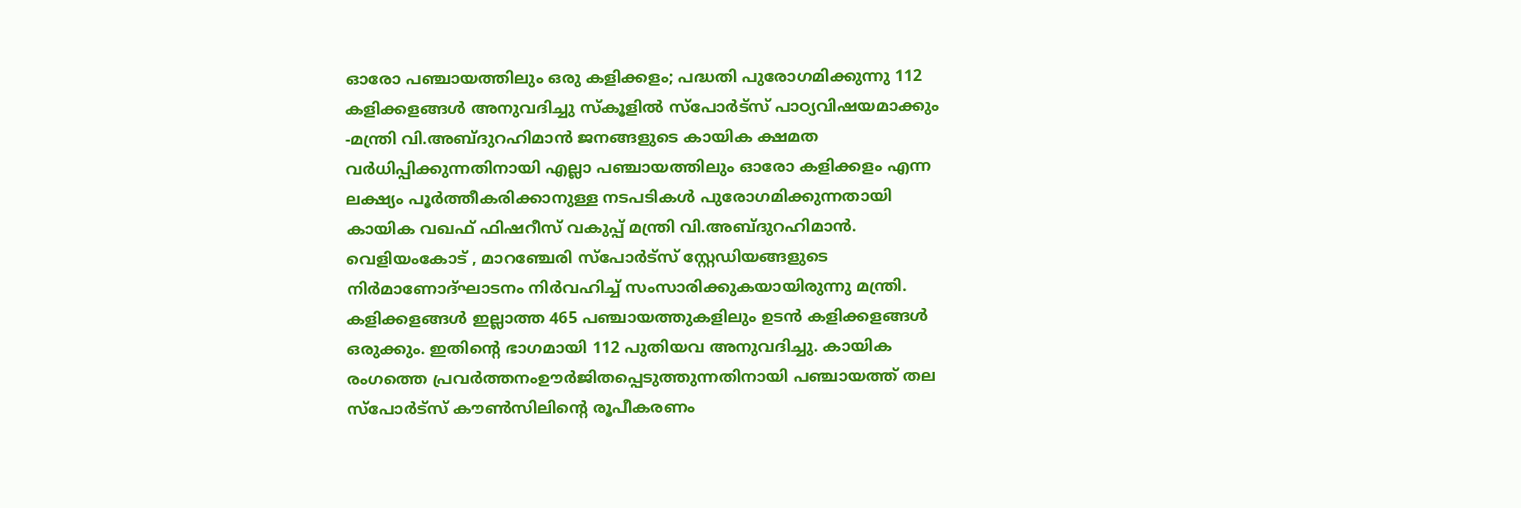ഓരോ പഞ്ചായത്തിലും ഒരു കളിക്കളം; പദ്ധതി പുരോഗമിക്കുന്നു 112 കളിക്കളങ്ങൾ അനുവദിച്ചു സ്‌കൂളില്‍ സ്‌പോര്‍ട്‌സ് പാഠ്യവിഷയമാക്കും -മന്ത്രി വി.അബ്ദുറഹിമാൻ ജനങ്ങളുടെ കായിക ക്ഷമത വർധിപ്പിക്കുന്നതിനായി എല്ലാ പഞ്ചായത്തിലും ഓരോ കളിക്കളം എന്ന ലക്ഷ്യം പൂർത്തീകരിക്കാനുള്ള നടപടികൾ പുരോഗമിക്കുന്നതായി കായിക വഖഫ് ഫിഷറീസ് വകുപ്പ് മന്ത്രി വി.അബ്ദുറഹിമാൻ. വെളിയംകോട് , മാറഞ്ചേരി സ്പോർട്സ് സ്റ്റേഡിയങ്ങളുടെ നിര്‍മാണോദ്ഘാടനം നിർവഹിച്ച് സംസാരിക്കുകയായിരുന്നു മന്ത്രി. കളിക്കളങ്ങൾ ഇല്ലാത്ത 465 പഞ്ചായത്തുകളിലും ഉടൻ കളിക്കളങ്ങൾ ഒരുക്കും. ഇതിന്റെ ഭാഗമായി 112 പുതിയവ അനുവദിച്ചു. കായിക രംഗത്തെ പ്രവർത്തനംഊർജിതപ്പെടുത്തുന്നതിനായി പഞ്ചായത്ത് തല സ്പോർട്സ് കൗൺസിലിന്റെ രൂപീകരണം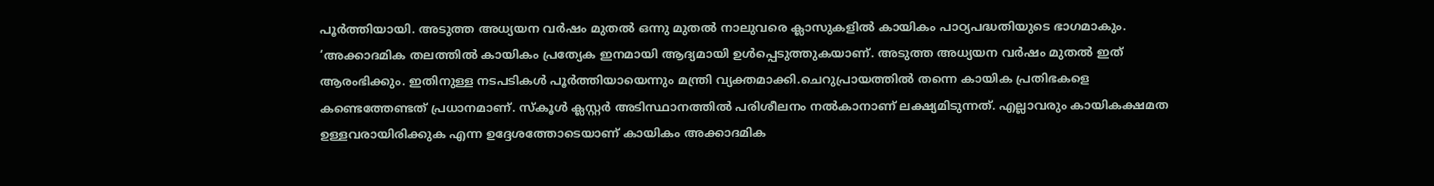പൂർത്തിയായി. അടുത്ത അധ്യയന വര്‍ഷം മുതല്‍ ഒന്നു മുതല്‍ നാലുവരെ ക്ലാസുകളില്‍ കായികം പാഠ്യപദ്ധതിയുടെ ഭാഗമാകും. ‘അക്കാദമിക തലത്തില്‍ കായികം പ്രത്യേക ഇനമായി ആദ്യമായി ഉള്‍പ്പെടുത്തുകയാണ്. അടുത്ത അധ്യയന വര്‍ഷം മുതല്‍ ഇത് ആരംഭിക്കും. ഇതിനുള്ള നടപടികള്‍ പൂര്‍ത്തിയായെന്നും മന്ത്രി വ്യക്തമാക്കി.ചെറുപ്രായത്തില്‍ തന്നെ കായിക പ്രതിഭകളെ കണ്ടെത്തേണ്ടത് പ്രധാനമാണ്. സ്‌കൂള്‍ ക്ലസ്റ്റര്‍ അടിസ്ഥാനത്തില്‍ പരിശീലനം നല്‍കാനാണ് ലക്ഷ്യമിടുന്നത്. എല്ലാവരും കായികക്ഷമത ഉള്ളവരായിരിക്കുക എന്ന ഉദ്ദേശത്തോടെയാണ് കായികം അക്കാദമിക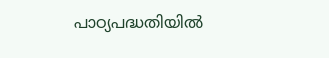പാഠ്യപദ്ധതിയില്‍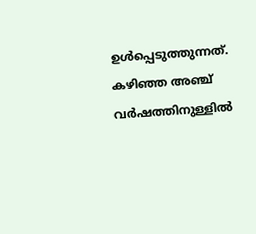ഉൾപ്പെടുത്തുന്നത്. കഴിഞ്ഞ അഞ്ച് വര്‍ഷത്തിനുള്ളില്‍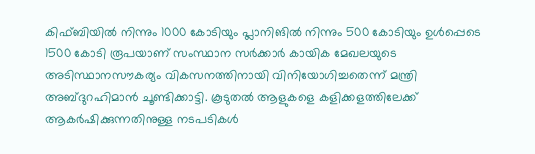കിഫ്ബിയിൽ നിന്നും 1000 കോടിയും പ്ലാനിങിൽ നിന്നും 500 കോടിയും ഉൾപ്പെടെ 1500 കോടി രൂപയാണ് സംസ്ഥാന സര്‍ക്കാര്‍ കായിക മേഖലയുടെ അടിസ്ഥാനസൗകര്യം വികസനത്തിനായി വിനിയോഗിച്ചതെന്ന് മന്ത്രി അബ്ദുറഹിമാന്‍ ചൂണ്ടിക്കാട്ടി. കൂടുതൽ ആളുകളെ കളിക്കളത്തിലേക്ക് ആകർഷിക്കുന്നതിനുള്ള നടപടികൾ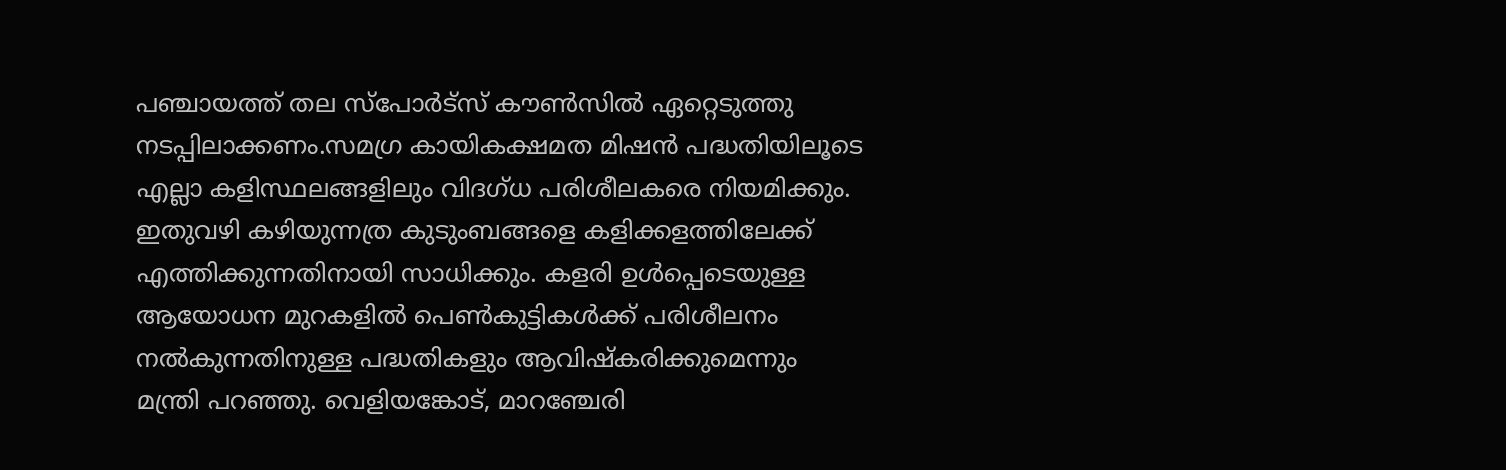പഞ്ചായത്ത് തല സ്പോർട്സ് കൗൺസിൽ ഏറ്റെടുത്തു നടപ്പിലാക്കണം.സമഗ്ര കായികക്ഷമത മിഷൻ പദ്ധതിയിലൂടെ എല്ലാ കളിസ്ഥലങ്ങളിലും വിദഗ്ധ പരിശീലകരെ നിയമിക്കും. ഇതുവഴി കഴിയുന്നത്ര കുടുംബങ്ങളെ കളിക്കളത്തിലേക്ക് എത്തിക്കുന്നതിനായി സാധിക്കും. കളരി ഉൾപ്പെടെയുള്ള ആയോധന മുറകളിൽ പെൺകുട്ടികൾക്ക് പരിശീലനം നൽകുന്നതിനുള്ള പദ്ധതികളും ആവിഷ്കരിക്കുമെന്നും മന്ത്രി പറഞ്ഞു. വെളിയങ്കോട്, മാറഞ്ചേരി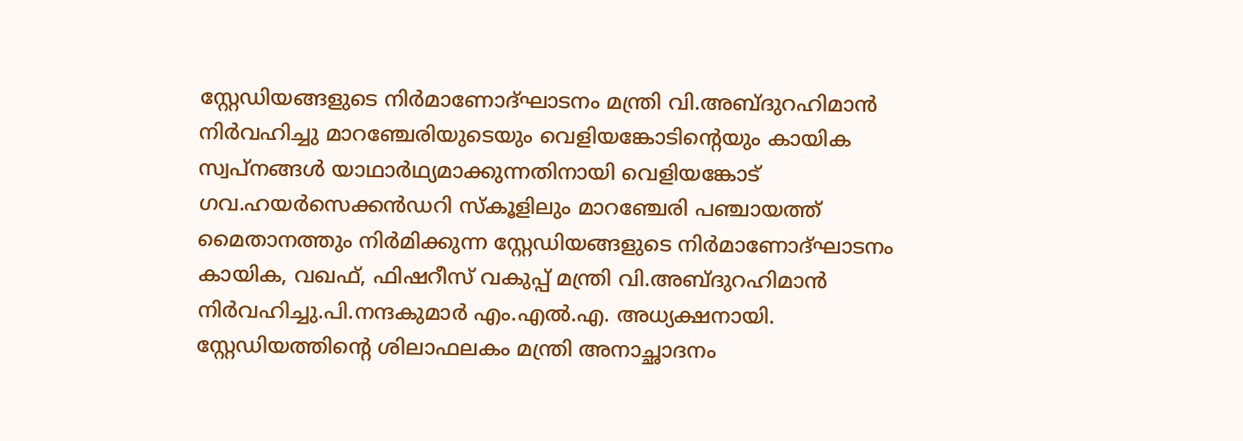സ്റ്റേഡിയങ്ങളുടെ നിര്‍മാണോദ്ഘാടനം മന്ത്രി വി.അബ്ദുറഹിമാൻ നിർവഹിച്ചു മാറഞ്ചേരിയുടെയും വെളിയങ്കോടിന്റെയും കായിക സ്വപ്നങ്ങള്‍ യാഥാര്‍ഥ്യമാക്കുന്നതിനായി വെളിയങ്കോട് ഗവ.ഹയര്‍സെക്കന്‍ഡറി സ്‌കൂളിലും മാറഞ്ചേരി പഞ്ചായത്ത് മൈതാനത്തും നിർമിക്കുന്ന സ്റ്റേഡിയങ്ങളുടെ നിർമാണോദ്ഘാടനം കായിക, വഖഫ്, ഫിഷറീസ് വകുപ്പ് മന്ത്രി വി.അബ്ദുറഹിമാന്‍ നിര്‍വഹിച്ചു.പി.നന്ദകുമാര്‍ എം.എല്‍.എ. അധ്യക്ഷനായി. സ്റ്റേഡിയത്തിന്റെ ശിലാഫലകം മന്ത്രി അനാച്ഛാദനം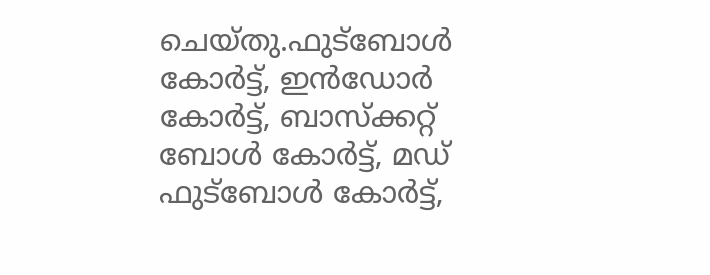ചെയ്തു.ഫുട്‌ബോള്‍ കോര്‍ട്ട്, ഇന്‍ഡോര്‍ കോര്‍ട്ട്, ബാസ്‌ക്കറ്റ് ബോള്‍ കോര്‍ട്ട്, മഡ് ഫുട്‌ബോള്‍ കോര്‍ട്ട്,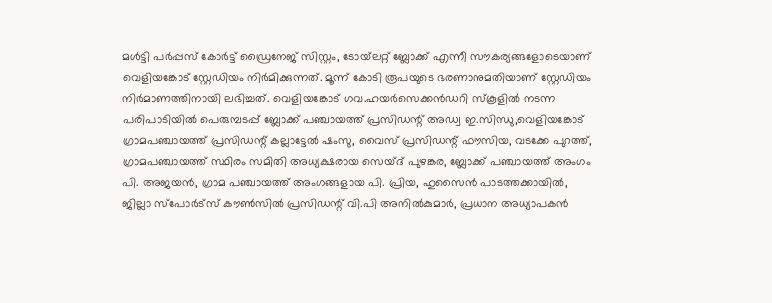മള്‍ട്ടി പര്‍പ്പസ് കോര്‍ട്ട് ഡ്രൈനേജ് സിസ്റ്റം, ടോയ്‌ലറ്റ് ബ്ലോക്ക് എന്നീ സൗകര്യങ്ങളോടെയാണ് വെളിയങ്കോട് സ്റ്റേഡിയം നിര്‍മിക്കുന്നത്. മൂന്ന് കോടി രൂപയുടെ ഭരണാനുമതിയാണ് സ്റ്റേഡിയം നിര്‍മാണത്തിനായി ലഭിച്ചത്. വെളിയങ്കോട് ഗവ.ഹയര്‍സെക്കന്‍ഡറി സ്‌കൂളില്‍ നടന്ന പരിപാടിയില്‍ പെരുമ്പടപ്പ് ബ്ലോക്ക് പഞ്ചായത്ത് പ്രസിഡന്റ് അഡ്വ ഇ.സിന്ധു,വെളിയങ്കോട് ഗ്രാമപഞ്ചായത്ത് പ്രസിഡന്റ് കല്ലാട്ടേല്‍ ഷംസു, വൈസ് പ്രസിഡന്റ് ഫൗസിയ, വടക്കേ പുറത്ത്, ഗ്രാമപഞ്ചായത്ത് സ്ഥിരം സമിതി അധ്യക്ഷരായ സെയ്ദ് പുഴങ്കര, ബ്ലോക്ക് പഞ്ചായത്ത് അംഗം പി. അജയൻ, ഗ്രാമ പഞ്ചായത്ത് അംഗങ്ങളായ പി. പ്രിയ, ഹുസൈൻ പാടത്തക്കായിൽ, ജില്ലാ സ്പോർട്സ് കൗൺസിൽ പ്രസിഡന്റ് വി.പി അനിൽകുമാർ, പ്രധാന അധ്യാപകൻ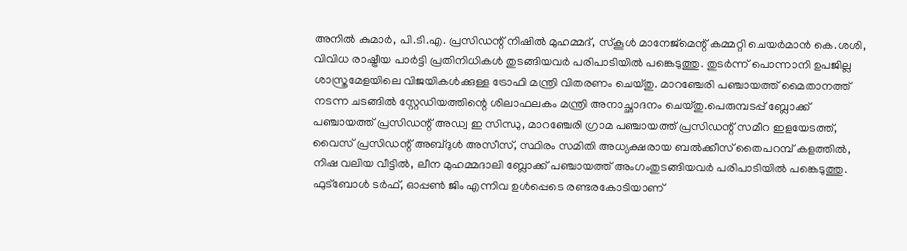അനിൽ കുമാർ, പി.ടി.എ. പ്രസിഡന്റ് നിഷിൽ മുഹമ്മദ്, സ്കൂൾ മാനേജ്മെന്റ് കമ്മറ്റി ചെയർമാൻ കെ.ശശി, വിവിധ രാഷ്ട്രീയ പാർട്ടി പ്രതിനിധികൾ തുടങ്ങിയവര്‍ പരിപാടിയില്‍ പങ്കെടുത്തു. തുടർന്ന് പൊന്നാനി ഉപജില്ല ശാസ്ത്രമേളയിലെ വിജയികൾക്കുള്ള ട്രോഫി മന്ത്രി വിതരണം ചെയ്തു. മാറഞ്ചേരി പഞ്ചായത്ത് മൈതാനത്ത് നടന്ന ചടങ്ങിൽ സ്റ്റേഡിയത്തിന്റെ ശിലാഫലകം മന്ത്രി അനാച്ഛാദനം ചെയ്തു.പെരുമ്പടപ്പ് ബ്ലോക്ക് പഞ്ചായത്ത് പ്രസിഡന്റ് അഡ്വ ഇ സിന്ധു, മാറഞ്ചേരി ഗ്രാമ പഞ്ചായത്ത് പ്രസിഡന്റ് സമീറ ഇളയേടത്ത്, വൈസ് പ്രസിഡന്റ് അബ്ദുള്‍ അസീസ്, സ്ഥിരം സമിതി അധ്യക്ഷരായ ബല്‍ക്കീസ് തൈപറമ്പ് കളത്തില്‍, നിഷ വലിയ വീട്ടില്‍, ലീന മുഹമ്മദാലി ബ്ലോക്ക് പഞ്ചായത്ത് അംഗംതുടങ്ങിയവര്‍ പരിപാടിയില്‍ പങ്കെടുത്തു. ഫുട്‌ബോള്‍ ടര്‍ഫ്, ഓപ്പണ്‍ ജിം എന്നിവ ഉൾപ്പെടെ രണ്ടരകോടിയാണ്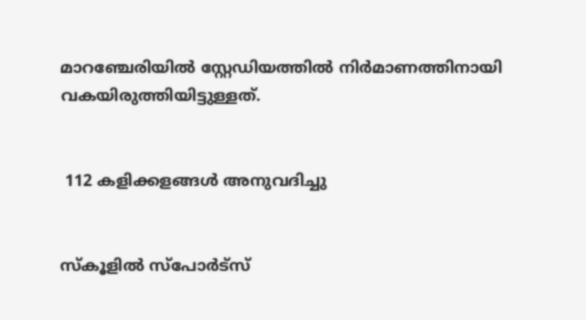മാറഞ്ചേരിയിൽ സ്റ്റേഡിയത്തില്‍ നിര്‍മാണത്തിനായി വകയിരുത്തിയിട്ടുള്ളത്.


 112 കളിക്കളങ്ങൾ അനുവദിച്ചു


സ്‌കൂളില്‍ സ്‌പോര്‍ട്‌സ്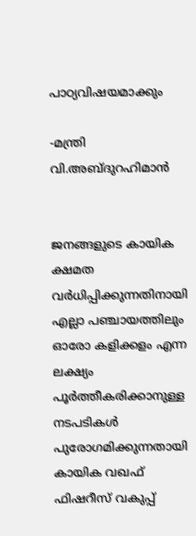പാഠ്യവിഷയമാക്കും

-മന്ത്രി വി.അബ്ദുറഹിമാൻ


ജനങ്ങളുടെ കായിക ക്ഷമത വർധിപ്പിക്കുന്നതിനായി എല്ലാ പഞ്ചായത്തിലും ഓരോ കളിക്കളം എന്ന ലക്ഷ്യം പൂർത്തീകരിക്കാനുള്ള നടപടികൾ പുരോഗമിക്കുന്നതായി കായിക വഖഫ് ഫിഷറീസ് വകുപ്പ്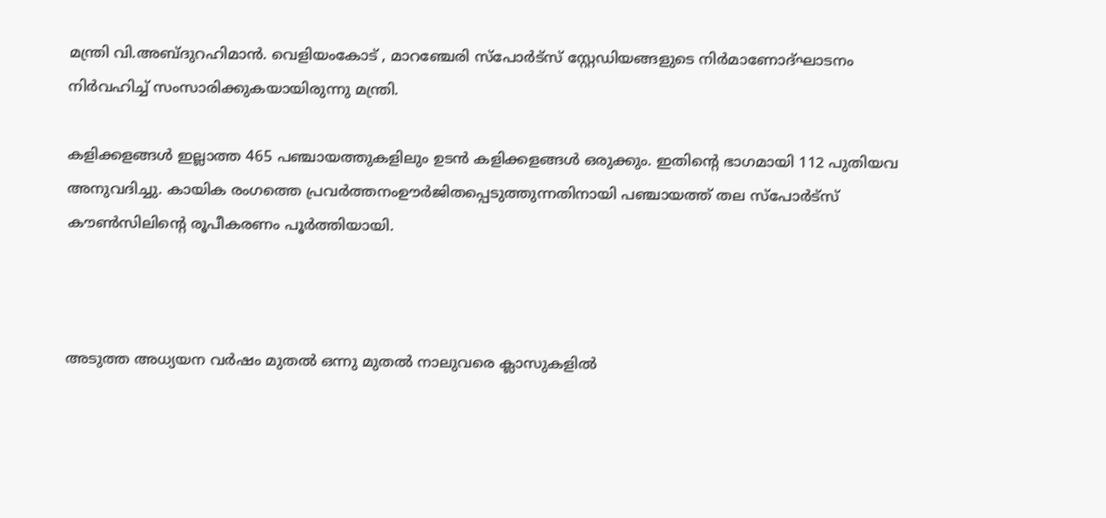മന്ത്രി വി.അബ്ദുറഹിമാൻ. വെളിയംകോട് , മാറഞ്ചേരി സ്പോർട്സ് സ്റ്റേഡിയങ്ങളുടെ നിര്‍മാണോദ്ഘാടനം നിർവഹിച്ച് സംസാരിക്കുകയായിരുന്നു മന്ത്രി.

കളിക്കളങ്ങൾ ഇല്ലാത്ത 465 പഞ്ചായത്തുകളിലും ഉടൻ കളിക്കളങ്ങൾ ഒരുക്കും. ഇതിന്റെ ഭാഗമായി 112 പുതിയവ അനുവദിച്ചു. കായിക രംഗത്തെ പ്രവർത്തനംഊർജിതപ്പെടുത്തുന്നതിനായി പഞ്ചായത്ത് തല സ്പോർട്സ് കൗൺസിലിന്റെ രൂപീകരണം പൂർത്തിയായി.



അടുത്ത അധ്യയന വര്‍ഷം മുതല്‍ ഒന്നു മുതല്‍ നാലുവരെ ക്ലാസുകളില്‍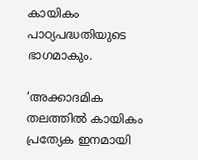കായികം പാഠ്യപദ്ധതിയുടെ ഭാഗമാകും.

‘അക്കാദമിക തലത്തില്‍ കായികം പ്രത്യേക ഇനമായി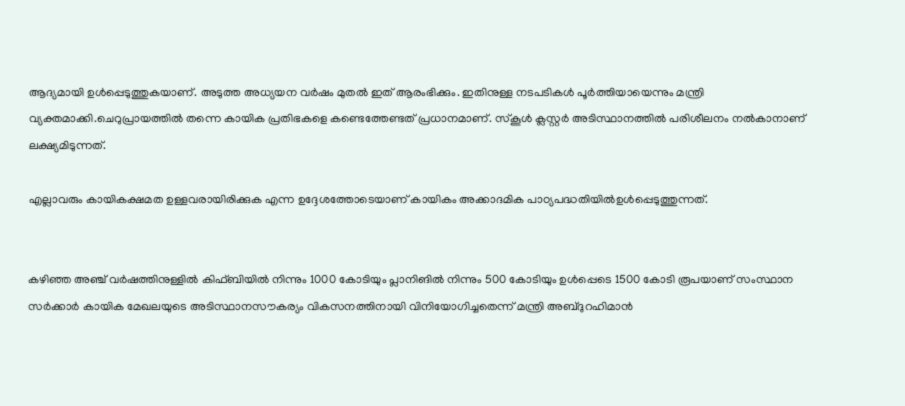ആദ്യമായി ഉള്‍പ്പെടുത്തുകയാണ്. അടുത്ത അധ്യയന വര്‍ഷം മുതല്‍ ഇത് ആരംഭിക്കും. ഇതിനുള്ള നടപടികള്‍ പൂര്‍ത്തിയായെന്നും മന്ത്രി വ്യക്തമാക്കി.ചെറുപ്രായത്തില്‍ തന്നെ കായിക പ്രതിഭകളെ കണ്ടെത്തേണ്ടത് പ്രധാനമാണ്. സ്‌കൂള്‍ ക്ലസ്റ്റര്‍ അടിസ്ഥാനത്തില്‍ പരിശീലനം നല്‍കാനാണ് ലക്ഷ്യമിടുന്നത്.

എല്ലാവരും കായികക്ഷമത ഉള്ളവരായിരിക്കുക എന്ന ഉദ്ദേശത്തോടെയാണ് കായികം അക്കാദമിക പാഠ്യപദ്ധതിയില്‍ഉൾപ്പെടുത്തുന്നത്.


കഴിഞ്ഞ അഞ്ച് വര്‍ഷത്തിനുള്ളില്‍ കിഫ്ബിയിൽ നിന്നും 1000 കോടിയും പ്ലാനിങിൽ നിന്നും 500 കോടിയും ഉൾപ്പെടെ 1500 കോടി രൂപയാണ് സംസ്ഥാന സര്‍ക്കാര്‍ കായിക മേഖലയുടെ അടിസ്ഥാനസൗകര്യം വികസനത്തിനായി വിനിയോഗിച്ചതെന്ന് മന്ത്രി അബ്ദുറഹിമാന്‍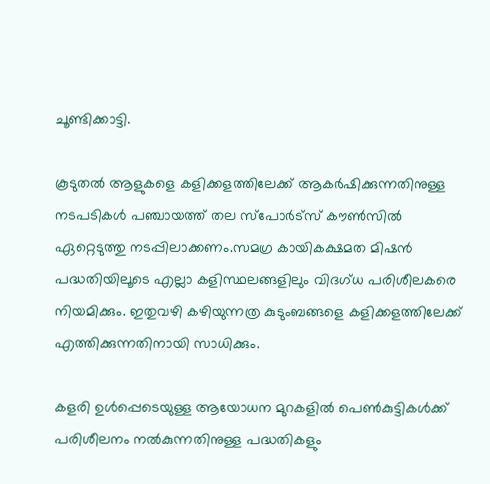ചൂണ്ടിക്കാട്ടി.

കൂടുതൽ ആളുകളെ കളിക്കളത്തിലേക്ക് ആകർഷിക്കുന്നതിനുള്ള നടപടികൾ പഞ്ചായത്ത് തല സ്പോർട്സ് കൗൺസിൽ ഏറ്റെടുത്തു നടപ്പിലാക്കണം.സമഗ്ര കായികക്ഷമത മിഷൻ പദ്ധതിയിലൂടെ എല്ലാ കളിസ്ഥലങ്ങളിലും വിദഗ്ധ പരിശീലകരെ നിയമിക്കും. ഇതുവഴി കഴിയുന്നത്ര കുടുംബങ്ങളെ കളിക്കളത്തിലേക്ക് എത്തിക്കുന്നതിനായി സാധിക്കും.

കളരി ഉൾപ്പെടെയുള്ള ആയോധന മുറകളിൽ പെൺകുട്ടികൾക്ക് പരിശീലനം നൽകുന്നതിനുള്ള പദ്ധതികളും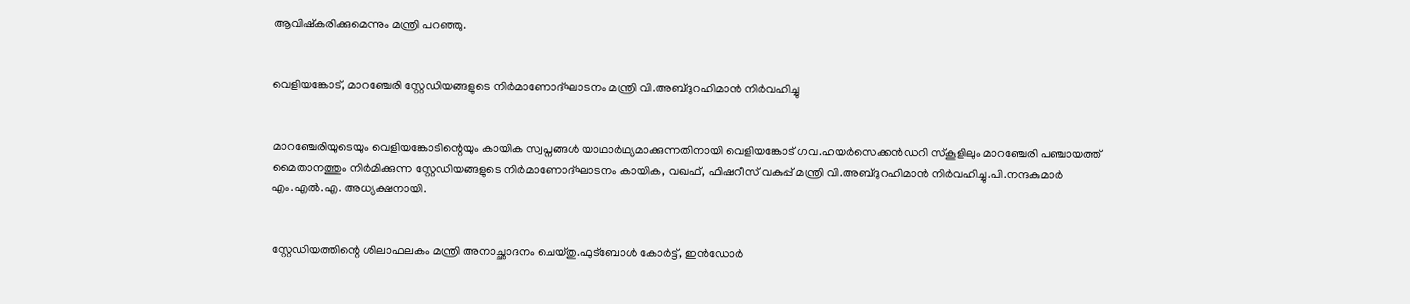ആവിഷ്കരിക്കുമെന്നും മന്ത്രി പറഞ്ഞു.


വെളിയങ്കോട്, മാറഞ്ചേരി സ്റ്റേഡിയങ്ങളുടെ നിര്‍മാണോദ്ഘാടനം മന്ത്രി വി.അബ്ദുറഹിമാൻ നിർവഹിച്ചു


മാറഞ്ചേരിയുടെയും വെളിയങ്കോടിന്റെയും കായിക സ്വപ്നങ്ങള്‍ യാഥാര്‍ഥ്യമാക്കുന്നതിനായി വെളിയങ്കോട് ഗവ.ഹയര്‍സെക്കന്‍ഡറി സ്‌കൂളിലും മാറഞ്ചേരി പഞ്ചായത്ത് മൈതാനത്തും നിർമിക്കുന്ന സ്റ്റേഡിയങ്ങളുടെ നിർമാണോദ്ഘാടനം കായിക, വഖഫ്, ഫിഷറീസ് വകുപ്പ് മന്ത്രി വി.അബ്ദുറഹിമാന്‍ നിര്‍വഹിച്ചു.പി.നന്ദകുമാര്‍ എം.എല്‍.എ. അധ്യക്ഷനായി.


സ്റ്റേഡിയത്തിന്റെ ശിലാഫലകം മന്ത്രി അനാച്ഛാദനം ചെയ്തു.ഫുട്‌ബോള്‍ കോര്‍ട്ട്, ഇന്‍ഡോര്‍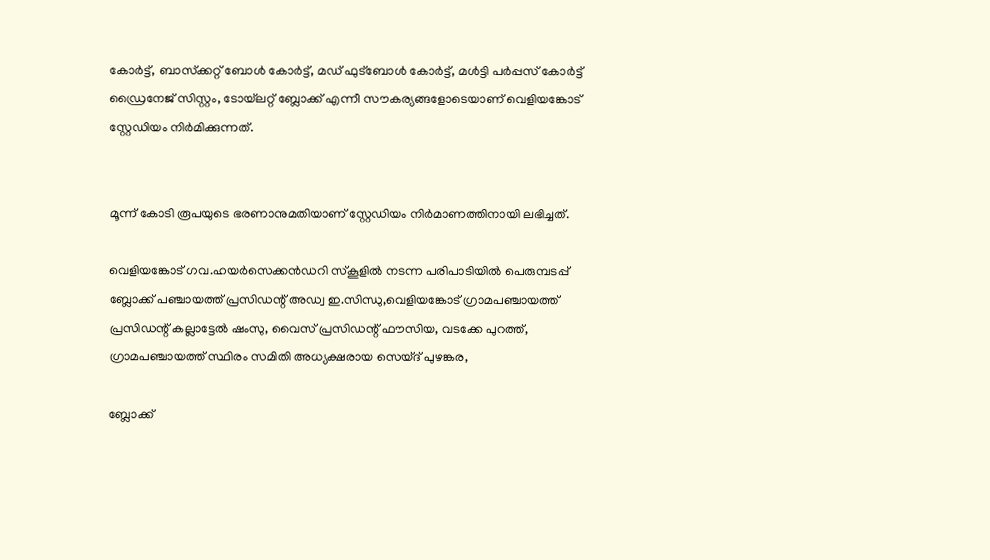കോര്‍ട്ട്, ബാസ്‌ക്കറ്റ് ബോള്‍ കോര്‍ട്ട്, മഡ് ഫുട്‌ബോള്‍ കോര്‍ട്ട്, മള്‍ട്ടി പര്‍പ്പസ് കോര്‍ട്ട് ഡ്രൈനേജ് സിസ്റ്റം, ടോയ്‌ലറ്റ് ബ്ലോക്ക് എന്നീ സൗകര്യങ്ങളോടെയാണ് വെളിയങ്കോട് സ്റ്റേഡിയം നിര്‍മിക്കുന്നത്.


മൂന്ന് കോടി രൂപയുടെ ഭരണാനുമതിയാണ് സ്റ്റേഡിയം നിര്‍മാണത്തിനായി ലഭിച്ചത്.

വെളിയങ്കോട് ഗവ.ഹയര്‍സെക്കന്‍ഡറി സ്‌കൂളില്‍ നടന്ന പരിപാടിയില്‍ പെരുമ്പടപ്പ് ബ്ലോക്ക് പഞ്ചായത്ത് പ്രസിഡന്റ് അഡ്വ ഇ.സിന്ധു,വെളിയങ്കോട് ഗ്രാമപഞ്ചായത്ത് പ്രസിഡന്റ് കല്ലാട്ടേല്‍ ഷംസു, വൈസ് പ്രസിഡന്റ് ഫൗസിയ, വടക്കേ പുറത്ത്, ഗ്രാമപഞ്ചായത്ത് സ്ഥിരം സമിതി അധ്യക്ഷരായ സെയ്ദ് പുഴങ്കര,

ബ്ലോക്ക്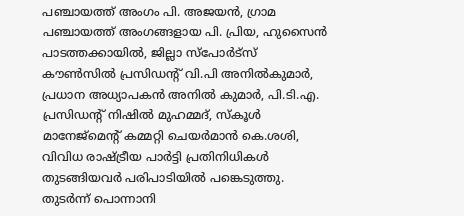പഞ്ചായത്ത് അംഗം പി. അജയൻ, ഗ്രാമ പഞ്ചായത്ത് അംഗങ്ങളായ പി. പ്രിയ, ഹുസൈൻ പാടത്തക്കായിൽ, ജില്ലാ സ്പോർട്സ് കൗൺസിൽ പ്രസിഡന്റ് വി.പി അനിൽകുമാർ, പ്രധാന അധ്യാപകൻ അനിൽ കുമാർ, പി.ടി.എ. പ്രസിഡന്റ് നിഷിൽ മുഹമ്മദ്, സ്കൂൾ മാനേജ്മെന്റ് കമ്മറ്റി ചെയർമാൻ കെ.ശശി, വിവിധ രാഷ്ട്രീയ പാർട്ടി പ്രതിനിധികൾ തുടങ്ങിയവര്‍ പരിപാടിയില്‍ പങ്കെടുത്തു. തുടർന്ന് പൊന്നാനി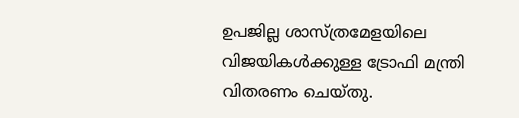ഉപജില്ല ശാസ്ത്രമേളയിലെ വിജയികൾക്കുള്ള ട്രോഫി മന്ത്രി വിതരണം ചെയ്തു.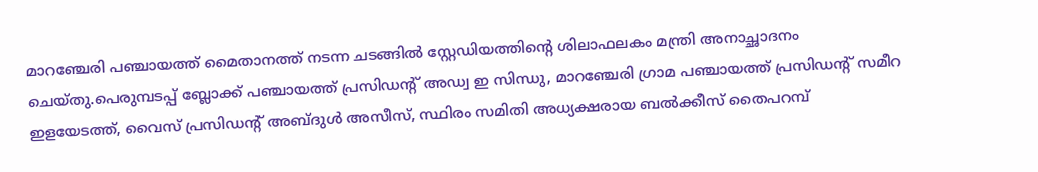മാറഞ്ചേരി പഞ്ചായത്ത് മൈതാനത്ത് നടന്ന ചടങ്ങിൽ സ്റ്റേഡിയത്തിന്റെ ശിലാഫലകം മന്ത്രി അനാച്ഛാദനം ചെയ്തു.പെരുമ്പടപ്പ് ബ്ലോക്ക് പഞ്ചായത്ത് പ്രസിഡന്റ് അഡ്വ ഇ സിന്ധു, മാറഞ്ചേരി ഗ്രാമ പഞ്ചായത്ത് പ്രസിഡന്റ് സമീറ ഇളയേടത്ത്, വൈസ് പ്രസിഡന്റ് അബ്ദുള്‍ അസീസ്, സ്ഥിരം സമിതി അധ്യക്ഷരായ ബല്‍ക്കീസ് തൈപറമ്പ്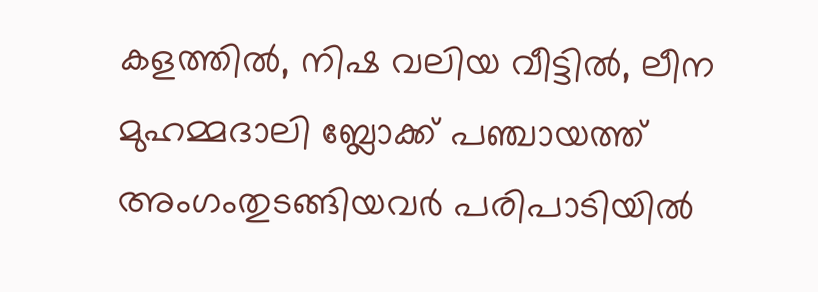കളത്തില്‍, നിഷ വലിയ വീട്ടില്‍, ലീന മുഹമ്മദാലി ബ്ലോക്ക് പഞ്ചായത്ത് അംഗംതുടങ്ങിയവര്‍ പരിപാടിയില്‍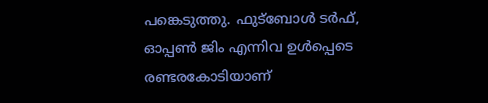പങ്കെടുത്തു. ഫുട്‌ബോള്‍ ടര്‍ഫ്, ഓപ്പണ്‍ ജിം എന്നിവ ഉൾപ്പെടെ രണ്ടരകോടിയാണ്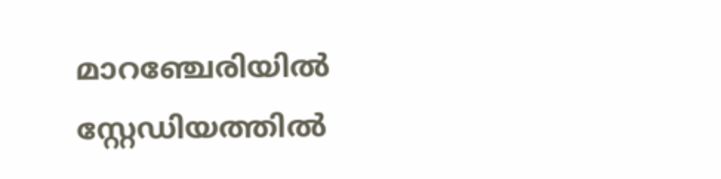മാറഞ്ചേരിയിൽ സ്റ്റേഡിയത്തില്‍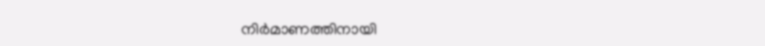നിര്‍മാണത്തിനായി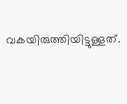വകയിരുത്തിയിട്ടുള്ളത്.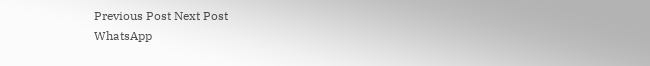Previous Post Next Post
WhatsApp